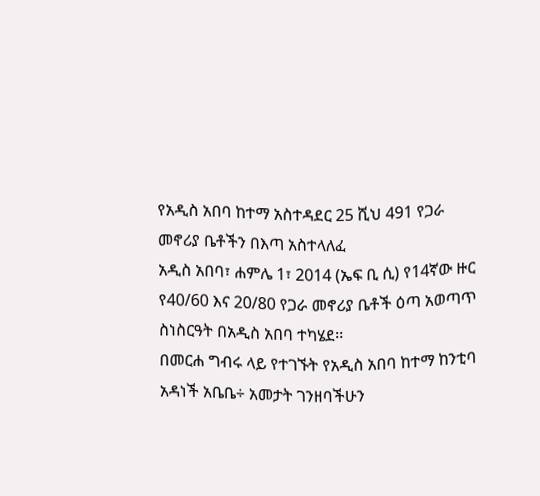የአዲስ አበባ ከተማ አስተዳደር 25 ሺህ 491 የጋራ መኖሪያ ቤቶችን በእጣ አስተላለፈ
አዲስ አበባ፣ ሐምሌ 1፣ 2014 (ኤፍ ቢ ሲ) የ14ኛው ዙር የ40/60 እና 20/80 የጋራ መኖሪያ ቤቶች ዕጣ አወጣጥ ስነስርዓት በአዲስ አበባ ተካሄደ፡፡
በመርሐ ግብሩ ላይ የተገኙት የአዲስ አበባ ከተማ ከንቲባ አዳነች አቤቤ÷ አመታት ገንዘባችሁን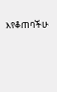እየቆጠባችሁ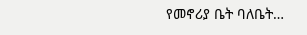የመኖሪያ ቤት ባለቤት…